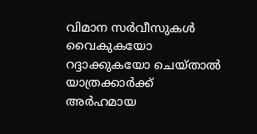വിമാന സർവീസുകൾ വൈകുകയോ റദ്ദാക്കുകയോ ചെയ്താൽ യാത്രക്കാർക്ക് അർഹമായ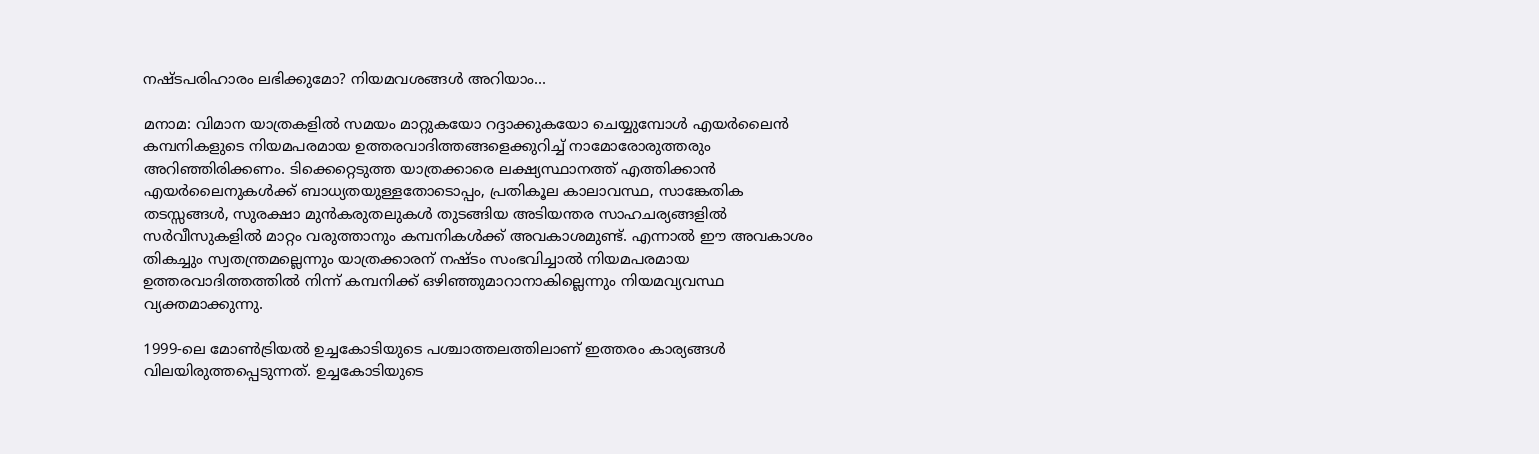നഷ്ടപരിഹാരം ലഭിക്കുമോ? നിയമവശങ്ങൾ അറിയാം...

മനാമ: വിമാന യാത്രകളിൽ സമയം മാറ്റുകയോ റദ്ദാക്കുകയോ ചെയ്യുമ്പോൾ എയർലൈൻ കമ്പനികളുടെ നിയമപരമായ ഉത്തരവാദിത്തങ്ങളെക്കുറിച്ച് നാമോരോരുത്തരും അറിഞ്ഞിരിക്കണം. ടിക്കെറ്റെടുത്ത യാത്രക്കാരെ ലക്ഷ്യസ്ഥാനത്ത് എത്തിക്കാൻ എയർലൈനുകൾക്ക് ബാധ്യതയുള്ളതോടൊപ്പം, പ്രതികൂല കാലാവസ്ഥ, സാങ്കേതിക തടസ്സങ്ങൾ, സുരക്ഷാ മുൻകരുതലുകൾ തുടങ്ങിയ അടിയന്തര സാഹചര്യങ്ങളിൽ സർവീസുകളിൽ മാറ്റം വരുത്താനും കമ്പനികൾക്ക് അവകാശമുണ്ട്. എന്നാൽ ഈ അവകാശം തികച്ചും സ്വതന്ത്രമല്ലെന്നും യാത്രക്കാരന് നഷ്ടം സംഭവിച്ചാൽ നിയമപരമായ ഉത്തരവാദിത്തത്തിൽ നിന്ന് കമ്പനിക്ക് ഒഴിഞ്ഞുമാറാനാകില്ലെന്നും നിയമവ്യവസ്ഥ വ്യക്തമാക്കുന്നു.

1999-ലെ മോൺട്രിയൽ ഉച്ചകോടിയുടെ പശ്ചാത്തലത്തിലാണ് ഇത്തരം കാര്യങ്ങൾ വിലയിരുത്തപ്പെടുന്നത്. ഉച്ചകോടിയുടെ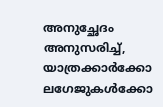അനുച്ഛേദം അനുസരിച്ച്, യാത്രക്കാർക്കോ ലഗേജുകൾക്കോ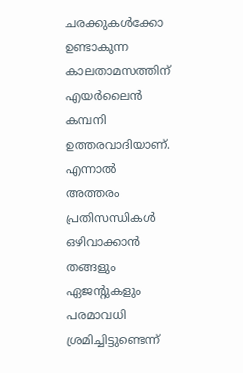ചരക്കുകൾക്കോ ഉണ്ടാകുന്ന കാലതാമസത്തിന് എയർലൈൻ കമ്പനി ഉത്തരവാദിയാണ്. എന്നാൽ അത്തരം പ്രതിസന്ധികൾ ഒഴിവാക്കാൻ തങ്ങളും ഏജന്റുകളും പരമാവധി ശ്രമിച്ചിട്ടുണ്ടെന്ന്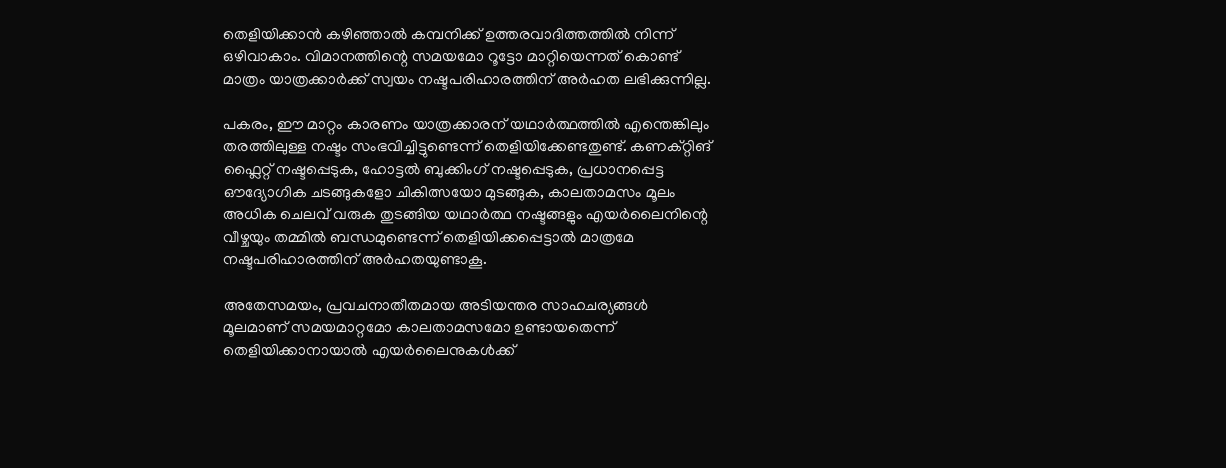തെളിയിക്കാൻ കഴിഞ്ഞാൽ കമ്പനിക്ക് ഉത്തരവാദിത്തത്തിൽ നിന്ന് ഒഴിവാകാം. വിമാനത്തിന്റെ സമയമോ റൂട്ടോ മാറ്റിയെന്നത് കൊണ്ട് മാത്രം യാത്രക്കാർക്ക് സ്വയം നഷ്ടപരിഹാരത്തിന് അർഹത ലഭിക്കുന്നില്ല.

പകരം, ഈ മാറ്റം കാരണം യാത്രക്കാരന് യഥാർത്ഥത്തിൽ എന്തെങ്കിലും തരത്തിലുള്ള നഷ്ടം സംഭവിച്ചിട്ടുണ്ടെന്ന് തെളിയിക്കേണ്ടതുണ്ട്. കണക്റ്റിങ് ഫ്ലൈറ്റ് നഷ്ടപ്പെടുക, ഹോട്ടൽ ബുക്കിംഗ് നഷ്ടപ്പെടുക, പ്രധാനപ്പെട്ട ഔദ്യോഗിക ചടങ്ങുകളോ ചികിത്സയോ മുടങ്ങുക, കാലതാമസം മൂലം അധിക ചെലവ് വരുക തുടങ്ങിയ യഥാർത്ഥ നഷ്ടങ്ങളും എയർലൈനിന്റെ വീഴ്ചയും തമ്മിൽ ബന്ധമുണ്ടെന്ന് തെളിയിക്കപ്പെട്ടാൽ മാത്രമേ നഷ്ടപരിഹാരത്തിന് അർഹതയുണ്ടാകൂ.

അതേസമയം, പ്രവചനാതീതമായ അടിയന്തര സാഹചര്യങ്ങൾ മൂലമാണ് സമയമാറ്റമോ കാലതാമസമോ ഉണ്ടായതെന്ന് തെളിയിക്കാനായാൽ എയർലൈനുകൾക്ക്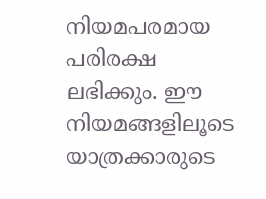നിയമപരമായ പരിരക്ഷ ലഭിക്കും. ഈ നിയമങ്ങളിലൂടെ യാത്രക്കാരുടെ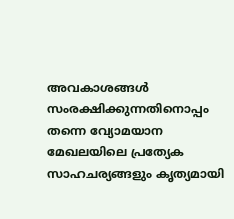അവകാശങ്ങൾ സംരക്ഷിക്കുന്നതിനൊപ്പം തന്നെ വ്യോമയാന മേഖലയിലെ പ്രത്യേക സാഹചര്യങ്ങളും കൃത്യമായി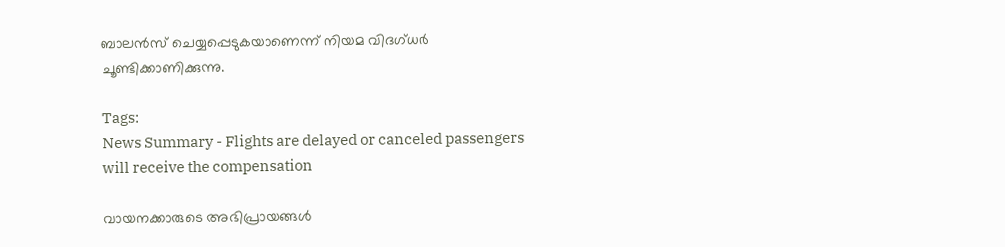ബാലൻസ് ചെയ്യപ്പെടുകയാണെന്ന് നിയമ വിദഗ്ധർ ചൂണ്ടിക്കാണിക്കുന്നു.

Tags:
News Summary - Flights are delayed or canceled passengers will receive the compensation

വായനക്കാരുടെ അഭിപ്രായങ്ങള്‍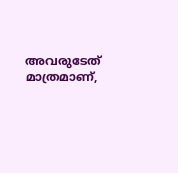അവരുടേത് മാത്രമാണ്,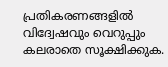പ്രതികരണങ്ങളിൽ വിദ്വേഷവും വെറുപ്പും കലരാതെ സൂക്ഷിക്കുക.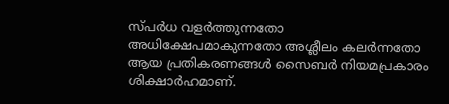സ്പർധ വളർത്തുന്നതോ അധിക്ഷേപമാകുന്നതോ അശ്ലീലം കലർന്നതോ ആയ പ്രതികരണങ്ങൾ സൈബർ നിയമപ്രകാരം ശിക്ഷാർഹമാണ്.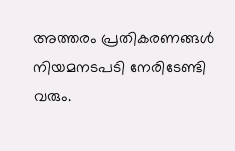അത്തരം പ്രതികരണങ്ങൾ നിയമനടപടി നേരിടേണ്ടി വരും.